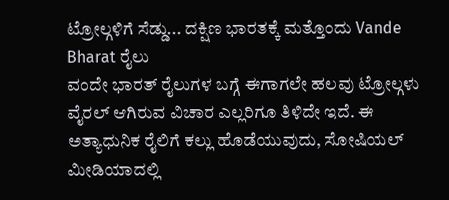ಟ್ರೋಲ್ಗಳಿಗೆ ಸೆಡ್ಡು... ದಕ್ಷಿಣ ಭಾರತಕ್ಕೆ ಮತ್ತೊಂದು Vande Bharat ರೈಲು
ವಂದೇ ಭಾರತ್ ರೈಲುಗಳ ಬಗ್ಗೆ ಈಗಾಗಲೇ ಹಲವು ಟ್ರೋಲ್ಗಳು ವೈರಲ್ ಆಗಿರುವ ವಿಚಾರ ಎಲ್ಲರಿಗೂ ತಿಳಿದೇ ಇದೆ. ಈ ಅತ್ಯಾಧುನಿಕ ರೈಲಿಗೆ ಕಲ್ಲು ಹೊಡೆಯುವುದು, ಸೋಷಿಯಲ್ ಮೀಡಿಯಾದಲ್ಲಿ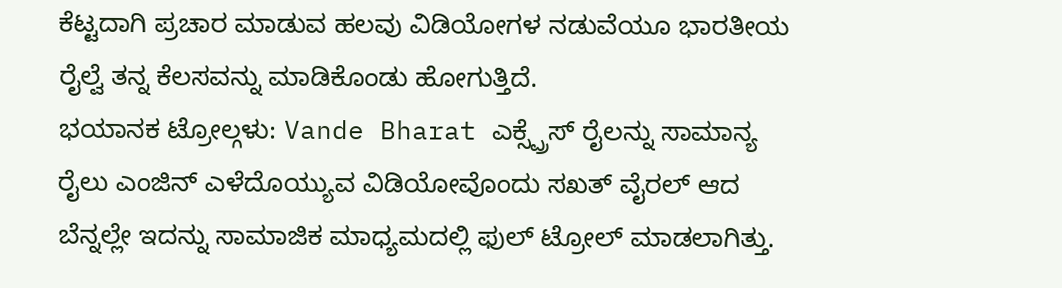ಕೆಟ್ಟದಾಗಿ ಪ್ರಚಾರ ಮಾಡುವ ಹಲವು ವಿಡಿಯೋಗಳ ನಡುವೆಯೂ ಭಾರತೀಯ ರೈಲ್ವೆ ತನ್ನ ಕೆಲಸವನ್ನು ಮಾಡಿಕೊಂಡು ಹೋಗುತ್ತಿದೆ.
ಭಯಾನಕ ಟ್ರೋಲ್ಗಳು: Vande Bharat ಎಕ್ಸ್ಪ್ರೆಸ್ ರೈಲನ್ನು ಸಾಮಾನ್ಯ ರೈಲು ಎಂಜಿನ್ ಎಳೆದೊಯ್ಯುವ ವಿಡಿಯೋವೊಂದು ಸಖತ್ ವೈರಲ್ ಆದ ಬೆನ್ನಲ್ಲೇ ಇದನ್ನು ಸಾಮಾಜಿಕ ಮಾಧ್ಯಮದಲ್ಲಿ ಫುಲ್ ಟ್ರೋಲ್ ಮಾಡಲಾಗಿತ್ತು.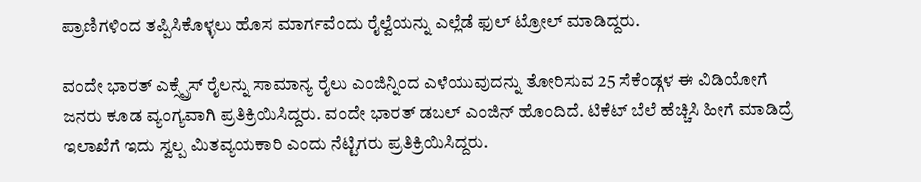ಪ್ರಾಣಿಗಳಿಂದ ತಪ್ಪಿಸಿಕೊಳ್ಳಲು ಹೊಸ ಮಾರ್ಗವೆಂದು ರೈಲ್ವೆಯನ್ನು ಎಲ್ಲೆಡೆ ಫುಲ್ ಟ್ರೋಲ್ ಮಾಡಿದ್ದರು.

ವಂದೇ ಭಾರತ್ ಎಕ್ಸ್ಪ್ರೆಸ್ ರೈಲನ್ನು ಸಾಮಾನ್ಯ ರೈಲು ಎಂಜಿನ್ನಿಂದ ಎಳೆಯುವುದನ್ನು ತೋರಿಸುವ 25 ಸೆಕೆಂಡ್ಗಳ ಈ ವಿಡಿಯೋಗೆ ಜನರು ಕೂಡ ವ್ಯಂಗ್ಯವಾಗಿ ಪ್ರತಿಕ್ರಿಯಿಸಿದ್ದರು. ವಂದೇ ಭಾರತ್ ಡಬಲ್ ಎಂಜಿನ್ ಹೊಂದಿದೆ. ಟಿಕೆಟ್ ಬೆಲೆ ಹೆಚ್ಚಿಸಿ ಹೀಗೆ ಮಾಡಿದ್ರೆ ಇಲಾಖೆಗೆ ಇದು ಸ್ವಲ್ಪ ಮಿತವ್ಯಯಕಾರಿ ಎಂದು ನೆಟ್ಟಿಗರು ಪ್ರತಿಕ್ರಿಯಿಸಿದ್ದರು.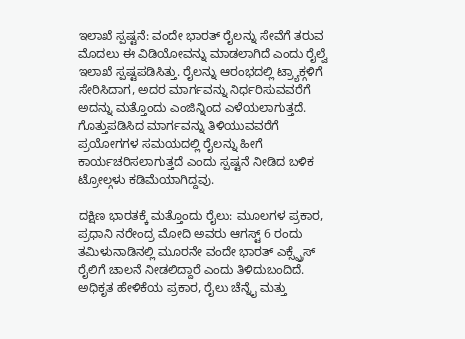ಇಲಾಖೆ ಸ್ಪಷ್ಟನೆ: ವಂದೇ ಭಾರತ್ ರೈಲನ್ನು ಸೇವೆಗೆ ತರುವ ಮೊದಲು ಈ ವಿಡಿಯೋವನ್ನು ಮಾಡಲಾಗಿದೆ ಎಂದು ರೈಲ್ವೆ ಇಲಾಖೆ ಸ್ಪಷ್ಟಪಡಿಸಿತ್ತು. ರೈಲನ್ನು ಆರಂಭದಲ್ಲಿ ಟ್ರ್ಯಾಕ್ಗಳಿಗೆ ಸೇರಿಸಿದಾಗ, ಅದರ ಮಾರ್ಗವನ್ನು ನಿರ್ಧರಿಸುವವರೆಗೆ ಅದನ್ನು ಮತ್ತೊಂದು ಎಂಜಿನ್ನಿಂದ ಎಳೆಯಲಾಗುತ್ತದೆ. ಗೊತ್ತುಪಡಿಸಿದ ಮಾರ್ಗವನ್ನು ತಿಳಿಯುವವರೆಗೆ ಪ್ರಯೋಗಗಳ ಸಮಯದಲ್ಲಿ ರೈಲನ್ನು ಹೀಗೆ ಕಾರ್ಯಚರಿಸಲಾಗುತ್ತದೆ ಎಂದು ಸ್ಪಷ್ಟನೆ ನೀಡಿದ ಬಳಿಕ ಟ್ರೋಲ್ಗಳು ಕಡಿಮೆಯಾಗಿದ್ದವು.

ದಕ್ಷಿಣ ಭಾರತಕ್ಕೆ ಮತ್ತೊಂದು ರೈಲು: ಮೂಲಗಳ ಪ್ರಕಾರ, ಪ್ರಧಾನಿ ನರೇಂದ್ರ ಮೋದಿ ಅವರು ಆಗಸ್ಟ್ 6 ರಂದು ತಮಿಳುನಾಡಿನಲ್ಲಿ ಮೂರನೇ ವಂದೇ ಭಾರತ್ ಎಕ್ಸ್ಪ್ರೆಸ್ ರೈಲಿಗೆ ಚಾಲನೆ ನೀಡಲಿದ್ದಾರೆ ಎಂದು ತಿಳಿದುಬಂದಿದೆ. ಅಧಿಕೃತ ಹೇಳಿಕೆಯ ಪ್ರಕಾರ, ರೈಲು ಚೆನ್ನೈ ಮತ್ತು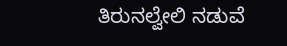ತಿರುನಲ್ವೇಲಿ ನಡುವೆ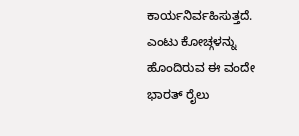ಕಾರ್ಯನಿರ್ವಹಿಸುತ್ತದೆ. ಎಂಟು ಕೋಚ್ಗಳನ್ನು ಹೊಂದಿರುವ ಈ ವಂದೇ ಭಾರತ್ ರೈಲು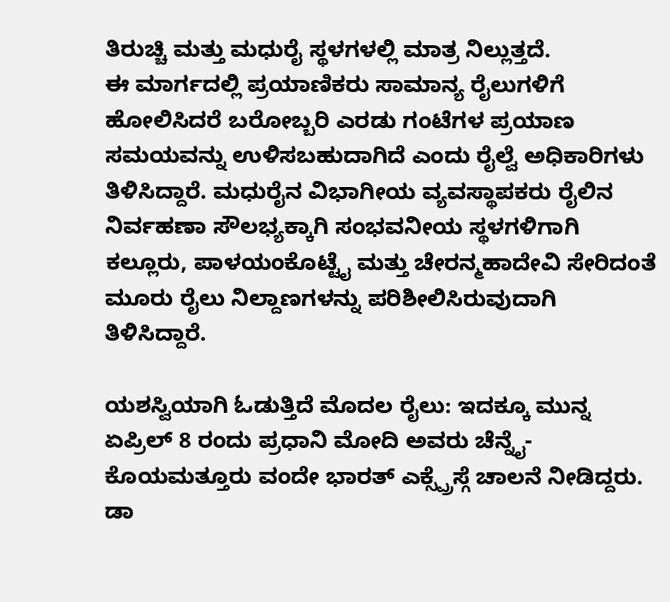ತಿರುಚ್ಚಿ ಮತ್ತು ಮಧುರೈ ಸ್ಥಳಗಳಲ್ಲಿ ಮಾತ್ರ ನಿಲ್ಲುತ್ತದೆ.
ಈ ಮಾರ್ಗದಲ್ಲಿ ಪ್ರಯಾಣಿಕರು ಸಾಮಾನ್ಯ ರೈಲುಗಳಿಗೆ ಹೋಲಿಸಿದರೆ ಬರೋಬ್ಬರಿ ಎರಡು ಗಂಟೆಗಳ ಪ್ರಯಾಣ ಸಮಯವನ್ನು ಉಳಿಸಬಹುದಾಗಿದೆ ಎಂದು ರೈಲ್ವೆ ಅಧಿಕಾರಿಗಳು ತಿಳಿಸಿದ್ದಾರೆ. ಮಧುರೈನ ವಿಭಾಗೀಯ ವ್ಯವಸ್ಥಾಪಕರು ರೈಲಿನ ನಿರ್ವಹಣಾ ಸೌಲಭ್ಯಕ್ಕಾಗಿ ಸಂಭವನೀಯ ಸ್ಥಳಗಳಿಗಾಗಿ ಕಲ್ಲೂರು, ಪಾಳಯಂಕೊಟ್ಟೈ ಮತ್ತು ಚೇರನ್ಮಹಾದೇವಿ ಸೇರಿದಂತೆ ಮೂರು ರೈಲು ನಿಲ್ದಾಣಗಳನ್ನು ಪರಿಶೀಲಿಸಿರುವುದಾಗಿ ತಿಳಿಸಿದ್ದಾರೆ.

ಯಶಸ್ವಿಯಾಗಿ ಓಡುತ್ತಿದೆ ಮೊದಲ ರೈಲು: ಇದಕ್ಕೂ ಮುನ್ನ ಏಪ್ರಿಲ್ 8 ರಂದು ಪ್ರಧಾನಿ ಮೋದಿ ಅವರು ಚೆನ್ನೈ-ಕೊಯಮತ್ತೂರು ವಂದೇ ಭಾರತ್ ಎಕ್ಸ್ಪ್ರೆಸ್ಗೆ ಚಾಲನೆ ನೀಡಿದ್ದರು. ಡಾ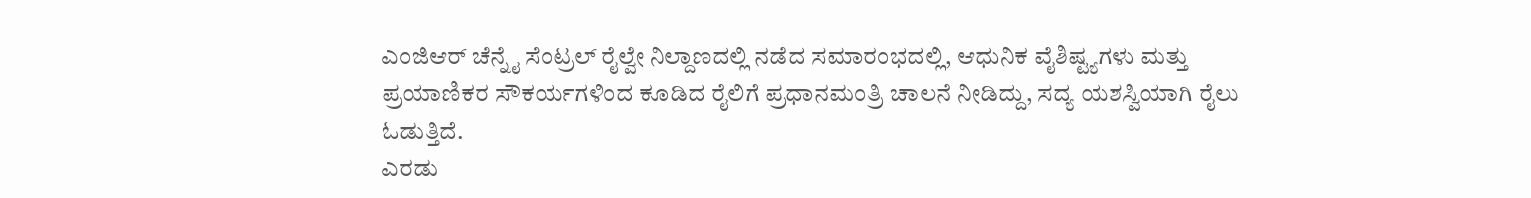ಎಂಜಿಆರ್ ಚೆನ್ನೈ ಸೆಂಟ್ರಲ್ ರೈಲ್ವೇ ನಿಲ್ದಾಣದಲ್ಲಿ ನಡೆದ ಸಮಾರಂಭದಲ್ಲಿ, ಆಧುನಿಕ ವೈಶಿಷ್ಟ್ಯಗಳು ಮತ್ತು ಪ್ರಯಾಣಿಕರ ಸೌಕರ್ಯಗಳಿಂದ ಕೂಡಿದ ರೈಲಿಗೆ ಪ್ರಧಾನಮಂತ್ರಿ ಚಾಲನೆ ನೀಡಿದ್ದು, ಸದ್ಯ ಯಶಸ್ವಿಯಾಗಿ ರೈಲು ಓಡುತ್ತಿದೆ.
ಎರಡು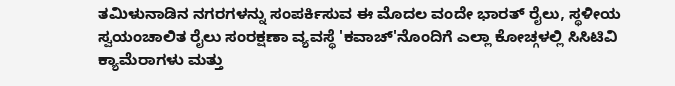ತಮಿಳುನಾಡಿನ ನಗರಗಳನ್ನು ಸಂಪರ್ಕಿಸುವ ಈ ಮೊದಲ ವಂದೇ ಭಾರತ್ ರೈಲು, ಸ್ಥಳೀಯ ಸ್ವಯಂಚಾಲಿತ ರೈಲು ಸಂರಕ್ಷಣಾ ವ್ಯವಸ್ಥೆ 'ಕವಾಚ್'ನೊಂದಿಗೆ ಎಲ್ಲಾ ಕೋಚ್ಗಳಲ್ಲಿ ಸಿಸಿಟಿವಿ ಕ್ಯಾಮೆರಾಗಳು ಮತ್ತು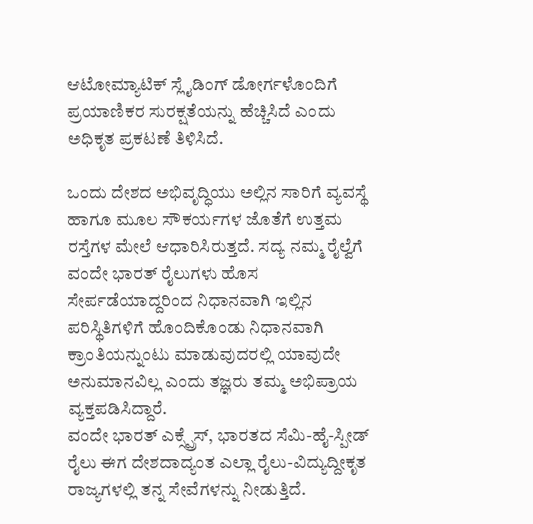ಆಟೋಮ್ಯಾಟಿಕ್ ಸ್ಲೈಡಿಂಗ್ ಡೋರ್ಗಳೊಂದಿಗೆ ಪ್ರಯಾಣಿಕರ ಸುರಕ್ಷತೆಯನ್ನು ಹೆಚ್ಚಿಸಿದೆ ಎಂದು ಅಧಿಕೃತ ಪ್ರಕಟಣೆ ತಿಳಿಸಿದೆ.

ಒಂದು ದೇಶದ ಅಭಿವೃದ್ಧಿಯು ಅಲ್ಲಿನ ಸಾರಿಗೆ ವ್ಯವಸ್ಥೆ ಹಾಗೂ ಮೂಲ ಸೌಕರ್ಯಗಳ ಜೊತೆಗೆ ಉತ್ತಮ ರಸ್ತೆಗಳ ಮೇಲೆ ಆಧಾರಿಸಿರುತ್ತದೆ. ಸದ್ಯ ನಮ್ಮ ರೈಲ್ವೆಗೆ ವಂದೇ ಭಾರತ್ ರೈಲುಗಳು ಹೊಸ ಸೇರ್ಪಡೆಯಾದ್ದರಿಂದ ನಿಧಾನವಾಗಿ ಇಲ್ಲಿನ ಪರಿಸ್ಥಿತಿಗಳಿಗೆ ಹೊಂದಿಕೊಂಡು ನಿಧಾನವಾಗಿ ಕ್ರಾಂತಿಯನ್ನುಂಟು ಮಾಡುವುದರಲ್ಲಿ ಯಾವುದೇ ಅನುಮಾನವಿಲ್ಲ ಎಂದು ತಜ್ಞರು ತಮ್ಮ ಅಭಿಪ್ರಾಯ ವ್ಯಕ್ತಪಡಿಸಿದ್ದಾರೆ.
ವಂದೇ ಭಾರತ್ ಎಕ್ಸ್ಪ್ರೆಸ್, ಭಾರತದ ಸೆಮಿ-ಹೈ-ಸ್ಪೀಡ್ ರೈಲು ಈಗ ದೇಶದಾದ್ಯಂತ ಎಲ್ಲಾ ರೈಲು-ವಿದ್ಯುದ್ದೀಕೃತ ರಾಜ್ಯಗಳಲ್ಲಿ ತನ್ನ ಸೇವೆಗಳನ್ನು ನೀಡುತ್ತಿದೆ.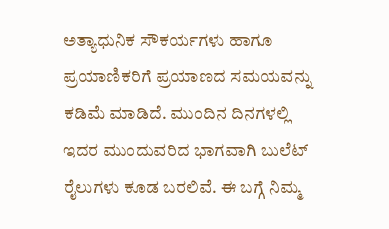ಅತ್ಯಾಧುನಿಕ ಸೌಕರ್ಯಗಳು ಹಾಗೂ ಪ್ರಯಾಣಿಕರಿಗೆ ಪ್ರಯಾಣದ ಸಮಯವನ್ನು ಕಡಿಮೆ ಮಾಡಿದೆ. ಮುಂದಿನ ದಿನಗಳಲ್ಲಿ ಇದರ ಮುಂದುವರಿದ ಭಾಗವಾಗಿ ಬುಲೆಟ್ ರೈಲುಗಳು ಕೂಡ ಬರಲಿವೆ. ಈ ಬಗ್ಗೆ ನಿಮ್ಮ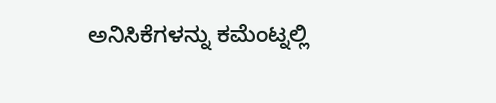ಅನಿಸಿಕೆಗಳನ್ನು ಕಮೆಂಟ್ನಲ್ಲಿ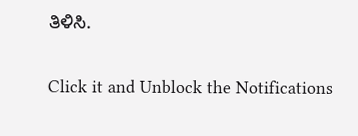ತಿಳಿಸಿ.


Click it and Unblock the Notifications